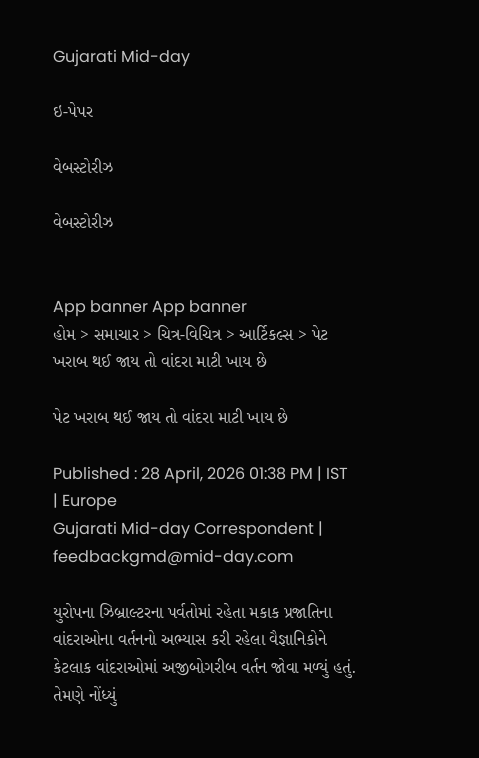Gujarati Mid-day

ઇ-પેપર

વેબસ્ટોરીઝ

વેબસ્ટોરીઝ


App banner App banner
હોમ > સમાચાર > ચિત્ર-વિચિત્ર > આર્ટિકલ્સ > પેટ ખરાબ થઈ જાય તો વાંદરા માટી ખાય છે

પેટ ખરાબ થઈ જાય તો વાંદરા માટી ખાય છે

Published : 28 April, 2026 01:38 PM | IST | Europe
Gujarati Mid-day Correspondent | feedbackgmd@mid-day.com

યુરોપના ઝિબ્રાલ્ટરના પર્વતોમાં રહેતા મકાક પ્રજાતિના વાંદરાઓના વર્તનનો અભ્યાસ કરી રહેલા વૈજ્ઞાનિકોને કેટલાક વાંદરાઓમાં અજીબોગરીબ વર્તન જોવા મળ્યું હતું. તેમણે નોંધ્યું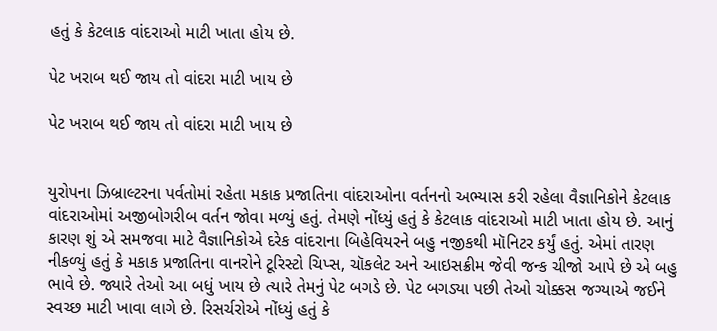હતું કે કેટલાક વાંદરાઓ માટી ખાતા હોય છે.

પેટ ખરાબ થઈ જાય તો વાંદરા માટી ખાય છે

પેટ ખરાબ થઈ જાય તો વાંદરા માટી ખાય છે


યુરોપના ઝિબ્રાલ્ટરના પર્વતોમાં રહેતા મકાક પ્રજાતિના વાંદરાઓના વર્તનનો અભ્યાસ કરી રહેલા વૈજ્ઞાનિકોને કેટલાક વાંદરાઓમાં અજીબોગરીબ વર્તન જોવા મળ્યું હતું. તેમણે નોંધ્યું હતું કે કેટલાક વાંદરાઓ માટી ખાતા હોય છે. આનું કારણ શું એ સમજવા માટે વૈ‌જ્ઞાનિકોએ દરેક વાંદરાના બિહેવિયરને બહુ નજીકથી મૉનિટર કર્યું હતું. એમાં તારણ નીકળ્યું હતું કે મકાક પ્રજાતિના વાનરોને ટૂરિસ્ટો ચિપ્સ, ચૉકલેટ અને આઇસક્રીમ જેવી જન્ક ચીજો આપે છે એ બહુ ભાવે છે. જ્યારે તેઓ આ બધું ખાય છે ત્યારે તેમનું પેટ બગડે છે. પેટ બગડ્યા પછી તેઓ ચોક્કસ જગ્યાએ જઈને સ્વચ્છ માટી ખાવા લાગે છે. રિસર્ચરોએ નોંધ્યું હતું કે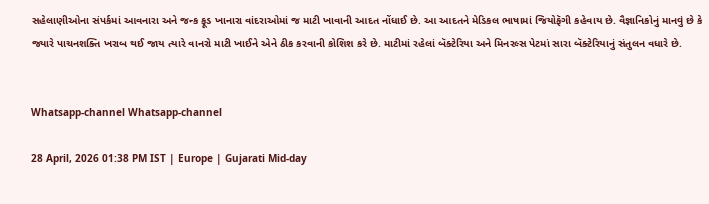સહેલાણીઓના સંપર્કમાં આવનારા અને જન્ક ફૂડ ખાનારા વાંદરાઓમાં જ માટી ખાવાની આદત નોંધાઈ છે. આ આદતને મેડિકલ ભાષામાં જિયોફૅગી કહેવાય છે. વૈજ્ઞાનિકોનું માનવું છે કે જ્યારે પાચનશક્તિ ખરાબ થઈ જાય ત્યારે વાનરો માટી ખાઈને એને ઠીક કરવાની કોશિશ કરે છે. માટીમાં રહેલાં બૅક્ટેરિયા અને મિનરલ્સ પેટમાં સારા બૅક્ટેરિયાનું સંતુલન વધારે છે.


Whatsapp-channel Whatsapp-channel

28 April, 2026 01:38 PM IST | Europe | Gujarati Mid-day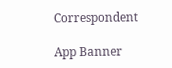Correspondent

App Banner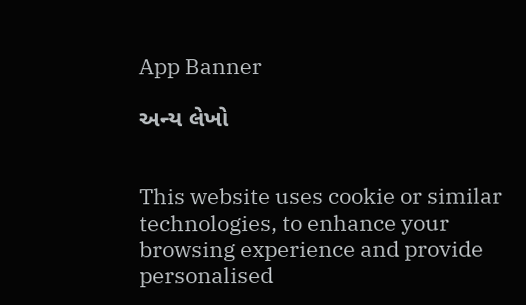App Banner

અન્ય લેખો


This website uses cookie or similar technologies, to enhance your browsing experience and provide personalised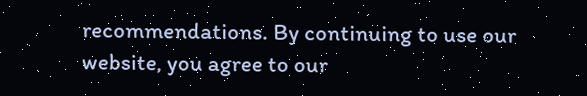recommendations. By continuing to use our website, you agree to our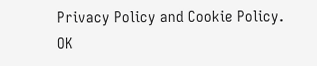Privacy Policy and Cookie Policy. OK